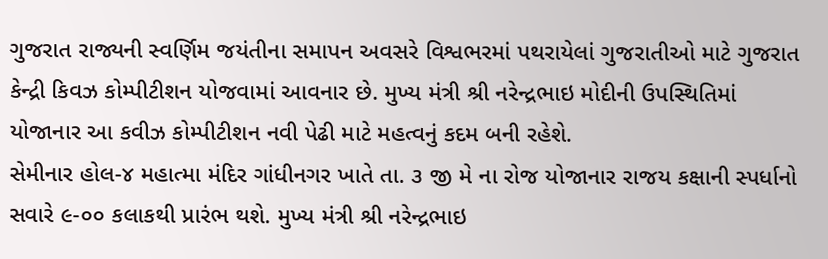ગુજરાત રાજ્યની સ્વર્ણિમ જયંતીના સમાપન અવસરે વિશ્વભરમાં પથરાયેલાં ગુજરાતીઓ માટે ગુજરાત કેન્દ્રી કિવઝ કોમ્પીટીશન યોજવામાં આવનાર છે. મુખ્ય મંત્રી શ્રી નરેન્દ્રભાઇ મોદીની ઉપસ્થિતિમાં યોજાનાર આ કવીઝ કોમ્પીટીશન નવી પેઢી માટે મહત્વનું કદમ બની રહેશે.
સેમીનાર હોલ-૪ મહાત્મા મંદિર ગાંધીનગર ખાતે તા. ૩ જી મે ના રોજ યોજાનાર રાજય કક્ષાની સ્પર્ધાનો સવારે ૯-૦૦ કલાકથી પ્રારંભ થશે. મુખ્ય મંત્રી શ્રી નરેન્દ્રભાઇ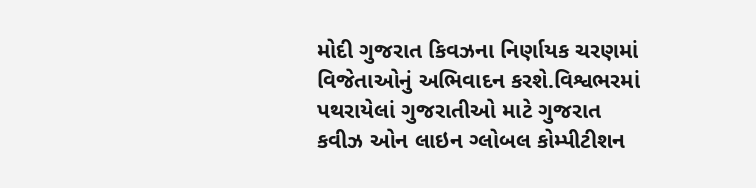મોદી ગુજરાત કિવઝના નિર્ણાયક ચરણમાં વિજેતાઓનું અભિવાદન કરશે.વિશ્વભરમાં પથરાયેલાં ગુજરાતીઓ માટે ગુજરાત કવીઝ ઓન લાઇન ગ્લોબલ કોમ્પીટીશન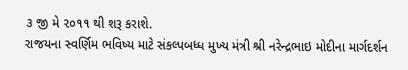૩ જી મે ૨૦૧૧ થી શરૂ કરાશે.
રાજયના સ્વર્ણિમ ભવિષ્ય માટે સંકલ્પબધ્ધ મુખ્ય મંત્રી શ્રી નરેન્દ્રભાઇ મોદીના માર્ગદર્શન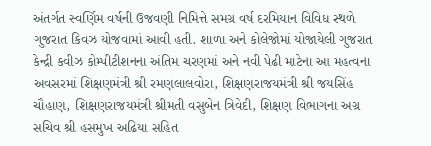અંતર્ગત સ્વર્ણિમ વર્ષની ઉજવણી નિમિત્તે સમગ્ર વર્ષ દરમિયાન વિવિધ સ્થળે ગુજરાત કિવઝ યોજવામાં આવી હતી. શાળા અને કોલેજોમાં યોજાયેલી ગુજરાત કેન્દ્રી કવીઝ કોમ્પીટીશનના અંતિમ ચરણમાં અને નવી પેઢી માટેના આ મહત્વના અવસરમાં શિક્ષણમંત્રી શ્રી રમણલાલવોરા, શિક્ષણરાજયમંત્રી શ્રી જયસિંહ ચૌહાણ, શિક્ષણરાજયમંત્રી શ્રીમતી વસુબેન ત્રિવેદી, શિક્ષણ વિભાગના અગ્ર સચિવ શ્રી હસમુખ અઢિયા સહિત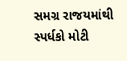સમગ્ર રાજયમાંથી સ્પર્ધકો મોટી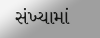સંખ્યામાં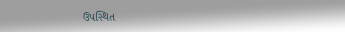ઉપસ્થિત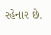રહેનાર છે.